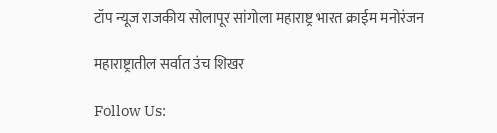टॉप न्यूज राजकीय सोलापूर सांगोला महाराष्ट्र भारत क्राईम मनोरंजन

महाराष्ट्रातील सर्वात उंच शिखर

Follow Us: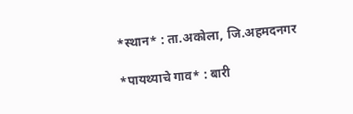*स्थान* : ता.अकोला, जि.अहमदनगर

*पायथ्याचे गाव* : बारी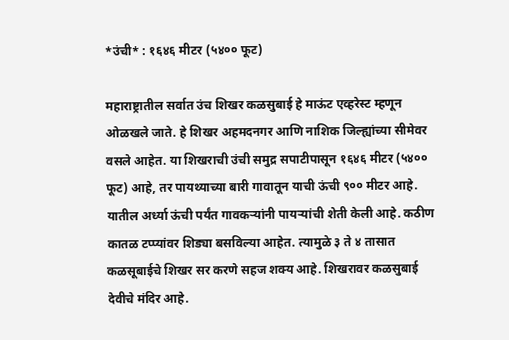*उंची* : १६४६ मीटर (५४०० फूट)

महाराष्ट्रातील सर्वात उंच शिखर कळसुबाई हे माऊंट एव्हरेस्ट म्हणून ओळखले जाते. हे शिखर अहमदनगर आणि नाशिक जिल्ह्यांच्या सीमेवर वसले आहेत. या शिखराची उंची समुद्र सपाटीपासून १६४६ मीटर (५४०० फूट) आहे, तर पायथ्याच्या बारी गावातून याची ऊंची ९०० मीटर आहे. यातील अर्ध्या ऊंची पर्यंत गावकऱ्यांनी पायऱ्यांची शेती केली आहे. कठीण कातळ टप्प्यांवर शिड्या बसविल्या आहेत. त्यामुळे ३ ते ४ तासात कळसूबाईचे शिखर सर करणे सहज शक्य आहे. शिखरावर कळसुबाई देवीचे मंदिर आहे.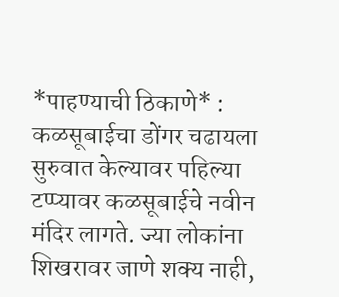*पाहण्याची ठिकाणे* : कळसूबाईचा डोंगर चढायला सुरुवात केल्यावर पहिल्या टप्प्यावर कळसूबाईचे नवीन मंदिर लागते. ज्या लोकांना शिखरावर जाणे शक्य नाही,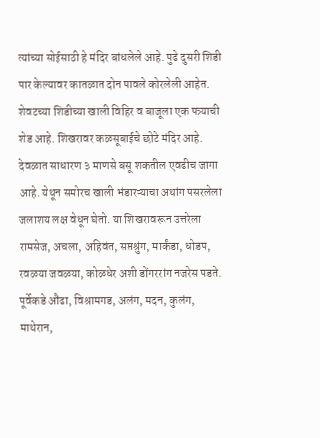त्यांच्या सोईसाठी हे मंदिर बांधलेले आहे. पुढे दुसरी शिडी पार केल्यावर कातळात दोन पावले कोरलेली आहेत. शेवटच्या शिडीच्या खाली विहिर व बाजूला एक पत्र्याची शेड आहे. शिखरावर कळसूबाईचे छोटे मंदिर आहे. देवळात साधारण ३ माणसे बसू शकतील एवढीच जागा आहे. येथून समोरच खाली भंडारऱ्याचा अथांग पसरलेला जलाशय लक्ष वेधून घेतो. या शिखरावरून उत्तरेला रामसेज, अचला, अहिवंत, सप्तश्रुंग, मार्कंडा, धोडप, रवळया जवळया, कोळधेर अशी डोंगररांग नजरेस पडते. पूर्वेकडे औंढा, विश्रामगड, अलंग, मदन, कुलंग, माथेरान,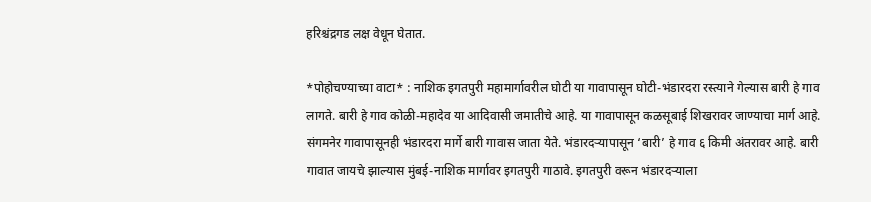हरिश्चंद्रगड लक्ष वेधून घेतात.

*पोहोचण्याच्या वाटा* : नाशिक इगतपुरी महामार्गावरील घोटी या गावापासून घोटी-भंडारदरा रस्त्याने गेल्यास बारी हे गाव लागते. बारी हे गाव कोळी-महादेव या आदिवासी जमातीचे आहे. या गावापासून कळसूबाई शिखरावर जाण्याचा मार्ग आहे. संगमनेर गावापासूनही भंडारदरा मार्गे बारी गावास जाता येते. भंडारदऱ्यापासून ‘बारी’ हे गाव ६ किमी अंतरावर आहे. बारी गावात जायचे झाल्यास मुंबई-नाशिक मार्गावर इगतपुरी गाठावे. इगतपुरी वरून भंडारदऱ्याला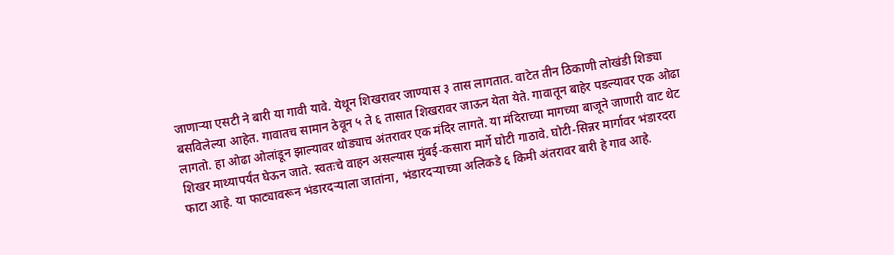जाणाऱ्या एसटी ने बारी या गावी यावे. येथून शिखरावर जाण्यास ३ तास लागतात. वाटेत तीन ठिकाणी लोखंडी शिड्या बसविलेल्या आहेत. गावातच सामान ठेवून ५ ते ६ तासात शिखरावर जाऊन येता येते. गावातून बाहेर पडल्यावर एक ओढा लागतो. हा ओढा ओलांडून झाल्यावर थोड्याच अंतरावर एक मंदिर लागते. या मंदिराच्या मागच्या बाजूने जाणारी वाट थेट शिखर माथ्यापर्यंत घेऊन जाते. स्वतःचे वाहन असल्यास मुंबई-कसारा मार्गे घोटी गाठावे. घोटी-सिन्नर मार्गावर भंडारदरा फाटा आहे. या फाट्यावरून भंडारदऱ्याला जातांना, भंडारदऱ्याच्या अलिकडे ६ किमी अंतरावर बारी हे गाव आहे.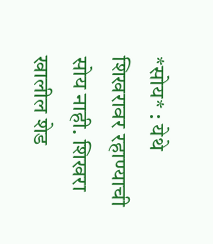*सोय* : येथे शिखरावर रहाण्याची सोय नाही. शिखरा खालील शेड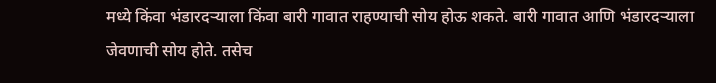मध्ये किंवा भंडारदऱ्याला किंवा बारी गावात राहण्याची सोय होऊ शकते. बारी गावात आणि भंडारदऱ्याला जेवणाची सोय होते. तसेच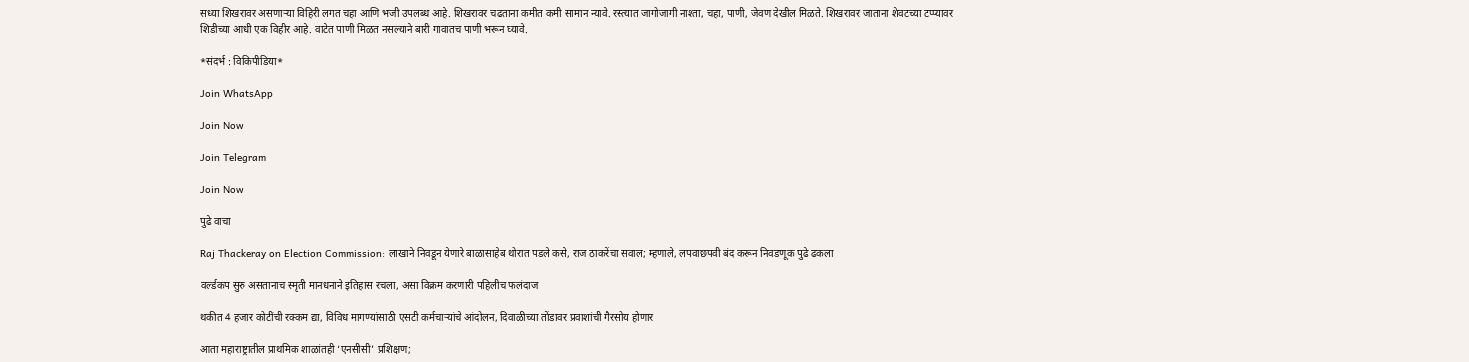सध्या शिखरावर असणाऱ्या विहिरी लगत चहा आणि भजी उपलब्ध आहे. शिखरावर चढताना कमीत कमी सामान न्यावे. रस्त्यात जागोजागी नाश्ता, चहा, पाणी, जेवण देखील मिळते. शिखरावर जाताना शेवटच्या टप्प्यावर शिडीच्या आधी एक विहीर आहे. वाटेत पाणी मिळत नसल्याने बारी गावातच पाणी भरून घ्यावे.

*संदर्भ : विकिपीडिया*

Join WhatsApp

Join Now

Join Telegram

Join Now

पुढे वाचा

Raj Thackeray on Election Commission: लाखाने निवडून येणारे बाळासाहेब थोरात पडले कसे, राज ठाकरेंचा सवाल; म्हणाले, लपवाछपवी बंद करून निवडणूक पुढे ढकला

वर्ल्डकप सुरु असतानाच स्मृती मानधनाने इतिहास रचला, असा विक्रम करणारी पहिलीच फलंदाज

थकीत 4 हजार कोटींची रक्कम द्या, विविध मागण्यांसाठी एसटी कर्मचाऱ्यांचे आंदोलन, दिवाळीच्या तोंडावर प्रवाशांची गैरसोय होणार

आता महाराष्ट्रातील प्राथमिक शाळांतही ‘एनसीसी’ प्रशिक्षण;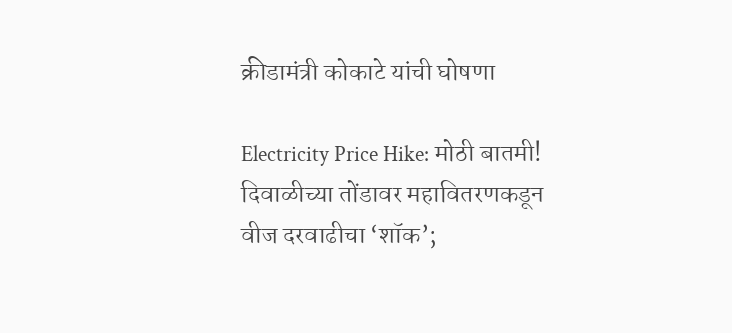क्रीडामंत्री कोकाटे यांची घोषणा

Electricity Price Hike: मोठी बातमी! दिवाळीच्या तोंडावर महावितरणकडून वीज दरवाढीचा ‘शॉक’;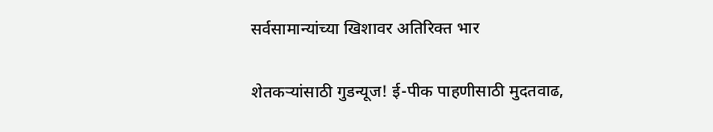सर्वसामान्यांच्या खिशावर अतिरिक्त भार

शेतकऱ्यांसाठी गुडन्यूज! ई-पीक पाहणीसाठी मुदतवाढ,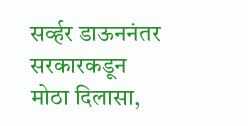सर्व्हर डाऊननंतर सरकारकडून मोठा दिलासा,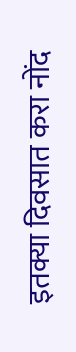इतक्या दिवसात करा नोंद